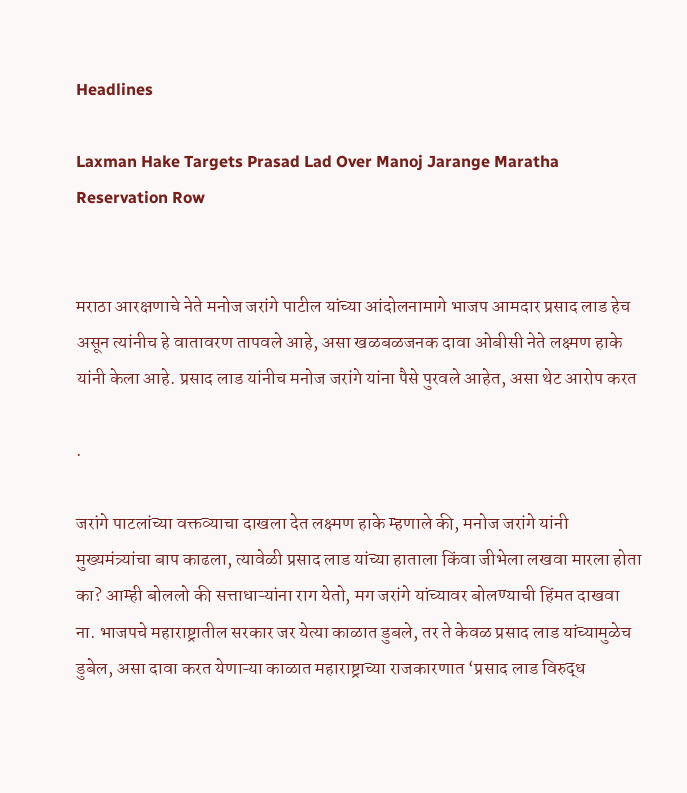Headlines

Laxman Hake Targets Prasad Lad Over Manoj Jarange Maratha Reservation Row


मराठा आरक्षणाचे नेते मनोज जरांगे पाटील यांच्या आंदोलनामागे भाजप आमदार प्रसाद लाड हेच असून त्यांनीच हे वातावरण तापवले आहे, असा खळबळजनक दावा ओबीसी नेते लक्ष्मण हाके यांनी केला आहे. प्रसाद लाड यांनीच मनोज जरांगे यांना पैसे पुरवले आहेत, असा थेट आरोप करत

.

जरांगे पाटलांच्या वक्तव्याचा दाखला देत लक्ष्मण हाके म्हणाले की, मनोज जरांगे यांनी मुख्यमंत्र्यांचा बाप काढला, त्यावेळी प्रसाद लाड यांच्या हाताला किंवा जीभेला लखवा मारला होता का? आम्ही बोललो की सत्ताधाऱ्यांना राग येतो, मग जरांगे यांच्यावर बोलण्याची हिंमत दाखवा ना. भाजपचे महाराष्ट्रातील सरकार जर येत्या काळात डुबले, तर ते केवळ प्रसाद लाड यांच्यामुळेच डुबेल, असा दावा करत येणाऱ्या काळात महाराष्ट्राच्या राजकारणात ‘प्रसाद लाड विरुद्ध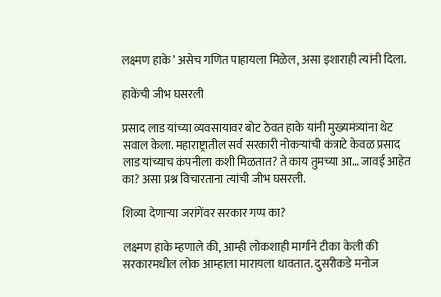लक्ष्मण हाके’ असेच गणित पाहायला मिळेल, असा इशाराही त्यांनी दिला.

हाकेंची जीभ घसरली

प्रसाद लाड यांच्या व्यवसायावर बोट ठेवत हाके यांनी मुख्यमंत्र्यांना थेट सवाल केला. महाराष्ट्रातील सर्व सरकारी नोकऱ्यांची कंत्राटे केवळ प्रसाद लाड यांच्याच कंपनीला कशी मिळतात? ते काय तुमच्या आ… जावई आहेत का? असा प्रश्न विचारताना त्यांची जीभ घसरली.

शिव्या देणाऱ्या जरांगेंवर सरकार गप्प का?

लक्ष्मण हाके म्हणाले की, आम्ही लोकशाही मार्गाने टीका केली की सरकारमधील लोक आम्हाला मारायला धावतात. दुसरीकडे मनोज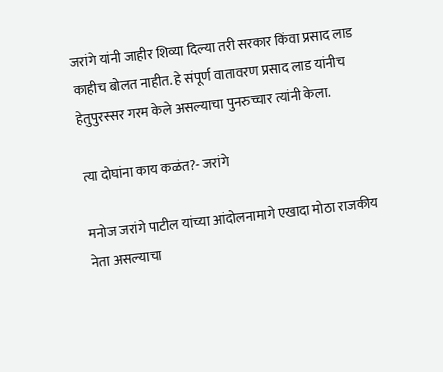जरांगे यांनी जाहीर शिव्या दिल्या तरी सरकार किंवा प्रसाद लाड काहीच बोलत नाहीत. हे संपूर्ण वातावरण प्रसाद लाड यांनीच हेतुपुरस्सर गरम केले असल्याचा पुनरुच्चार त्यांनी केला.

त्या दोघांना काय कळंत?- जरांगे

मनोज जरांगे पाटील यांच्या आंदोलनामागे एखादा मोठा राजकीय नेता असल्याचा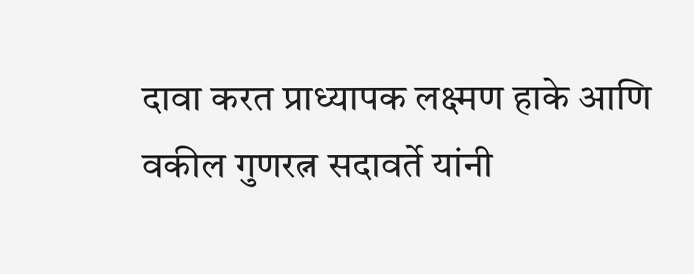दावा करत प्राध्यापक लक्ष्मण हाके आणि वकील गुणरत्न सदावर्ते यांनी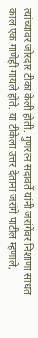त्यांच्यावर जोरदार टीका केली होती. गुणरत्न सदावर्ते यांनी जरांगेंवर निशाणा साधत काल एक गाणेही गायले होते. या टीकेला उत्तर देताना जरांगे पाटील म्हणाले,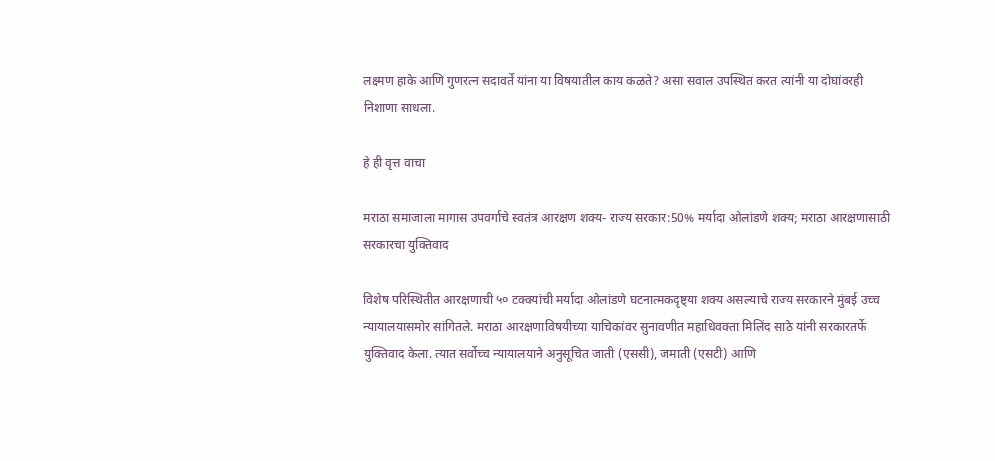लक्ष्मण हाके आणि गुणरत्न सदावर्ते यांना या विषयातील काय कळते? असा सवाल उपस्थित करत त्यांनी या दोघांवरही निशाणा साधला.

हे ही वृत्त वाचा

मराठा समाजाला मागास उपवर्गाचे स्वतंत्र आरक्षण शक्य- राज्य सरकार:50% मर्यादा ओलांडणे शक्य; मराठा आरक्षणासाठी सरकारचा युक्तिवाद

विशेष परिस्थितीत आरक्षणाची ५० टक्क्यांची मर्यादा ओलांडणे घटनात्मकदृष्ट्या शक्य असल्याचे राज्य सरकारने मुंबई उच्च न्यायालयासमोर सांगितले. मराठा आरक्षणाविषयीच्या याचिकांवर सुनावणीत महा‌धिवक्ता मिलिंद साठे यांनी सरकारतर्फे युक्तिवाद केला. त्यात सर्वोच्च न्यायालयाने अनुसूचित जाती (एससी), जमाती (एसटी) आणि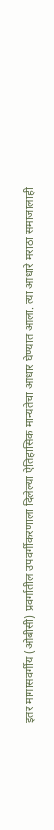इतर मागासवर्गीय (ओबीसी) प्रवर्गातील उपवर्गीकरणाला दिलेल्या ऐतिहासिक मान्यतेचा आधार घेण्यात आला. त्या आधारे मराठा समाजालाही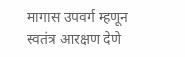मागास उपवर्ग म्हणून स्वतंत्र आरक्षण देणे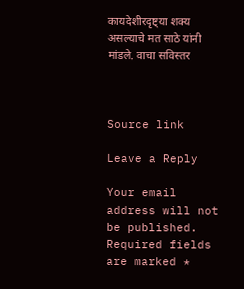कायदेशीरदृष्ट्या शक्य असल्याचे मत साठे यांनी मांडले. वाचा सविस्तर



Source link

Leave a Reply

Your email address will not be published. Required fields are marked *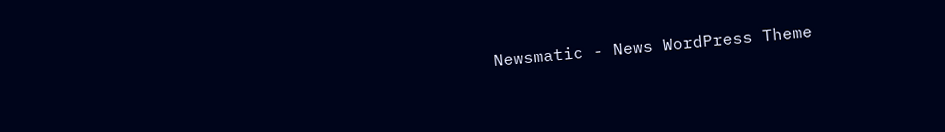Newsmatic - News WordPress Theme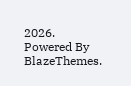2026. Powered By BlazeThemes.